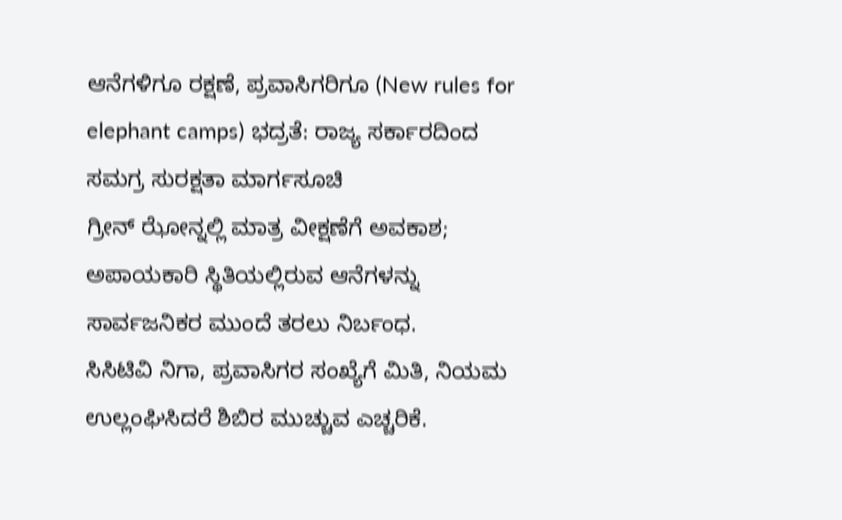ಆನೆಗಳಿಗೂ ರಕ್ಷಣೆ, ಪ್ರವಾಸಿಗರಿಗೂ (New rules for elephant camps) ಭದ್ರತೆ: ರಾಜ್ಯ ಸರ್ಕಾರದಿಂದ ಸಮಗ್ರ ಸುರಕ್ಷತಾ ಮಾರ್ಗಸೂಚಿ
ಗ್ರೀನ್ ಝೋನ್ನಲ್ಲಿ ಮಾತ್ರ ವೀಕ್ಷಣೆಗೆ ಅವಕಾಶ; ಅಪಾಯಕಾರಿ ಸ್ಥಿತಿಯಲ್ಲಿರುವ ಆನೆಗಳನ್ನು ಸಾರ್ವಜನಿಕರ ಮುಂದೆ ತರಲು ನಿರ್ಬಂಧ.
ಸಿಸಿಟಿವಿ ನಿಗಾ, ಪ್ರವಾಸಿಗರ ಸಂಖ್ಯೆಗೆ ಮಿತಿ, ನಿಯಮ ಉಲ್ಲಂಘಿಸಿದರೆ ಶಿಬಿರ ಮುಚ್ಚುವ ಎಚ್ಚರಿಕೆ.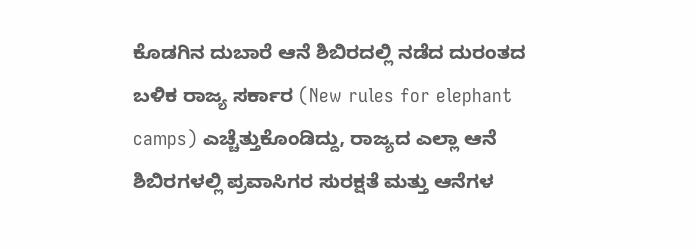ಕೊಡಗಿನ ದುಬಾರೆ ಆನೆ ಶಿಬಿರದಲ್ಲಿ ನಡೆದ ದುರಂತದ ಬಳಿಕ ರಾಜ್ಯ ಸರ್ಕಾರ (New rules for elephant camps) ಎಚ್ಚೆತ್ತುಕೊಂಡಿದ್ದು, ರಾಜ್ಯದ ಎಲ್ಲಾ ಆನೆ ಶಿಬಿರಗಳಲ್ಲಿ ಪ್ರವಾಸಿಗರ ಸುರಕ್ಷತೆ ಮತ್ತು ಆನೆಗಳ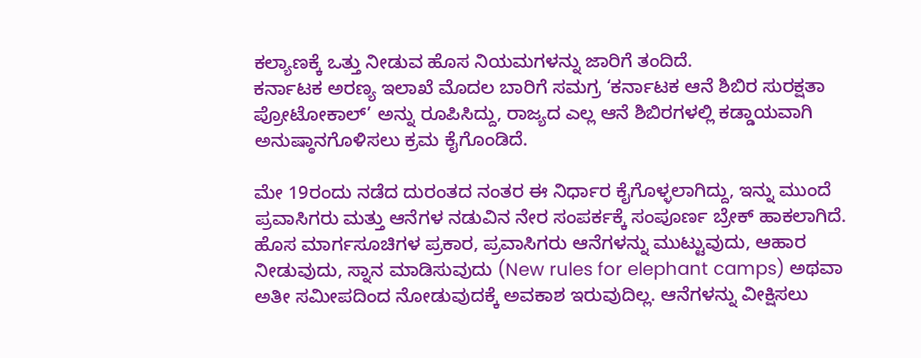ಕಲ್ಯಾಣಕ್ಕೆ ಒತ್ತು ನೀಡುವ ಹೊಸ ನಿಯಮಗಳನ್ನು ಜಾರಿಗೆ ತಂದಿದೆ.
ಕರ್ನಾಟಕ ಅರಣ್ಯ ಇಲಾಖೆ ಮೊದಲ ಬಾರಿಗೆ ಸಮಗ್ರ ‘ಕರ್ನಾಟಕ ಆನೆ ಶಿಬಿರ ಸುರಕ್ಷತಾ ಪ್ರೋಟೋಕಾಲ್’ ಅನ್ನು ರೂಪಿಸಿದ್ದು, ರಾಜ್ಯದ ಎಲ್ಲ ಆನೆ ಶಿಬಿರಗಳಲ್ಲಿ ಕಡ್ಡಾಯವಾಗಿ ಅನುಷ್ಠಾನಗೊಳಿಸಲು ಕ್ರಮ ಕೈಗೊಂಡಿದೆ.

ಮೇ 19ರಂದು ನಡೆದ ದುರಂತದ ನಂತರ ಈ ನಿರ್ಧಾರ ಕೈಗೊಳ್ಳಲಾಗಿದ್ದು, ಇನ್ನು ಮುಂದೆ ಪ್ರವಾಸಿಗರು ಮತ್ತು ಆನೆಗಳ ನಡುವಿನ ನೇರ ಸಂಪರ್ಕಕ್ಕೆ ಸಂಪೂರ್ಣ ಬ್ರೇಕ್ ಹಾಕಲಾಗಿದೆ.
ಹೊಸ ಮಾರ್ಗಸೂಚಿಗಳ ಪ್ರಕಾರ, ಪ್ರವಾಸಿಗರು ಆನೆಗಳನ್ನು ಮುಟ್ಟುವುದು, ಆಹಾರ ನೀಡುವುದು, ಸ್ನಾನ ಮಾಡಿಸುವುದು (New rules for elephant camps) ಅಥವಾ
ಅತೀ ಸಮೀಪದಿಂದ ನೋಡುವುದಕ್ಕೆ ಅವಕಾಶ ಇರುವುದಿಲ್ಲ. ಆನೆಗಳನ್ನು ವೀಕ್ಷಿಸಲು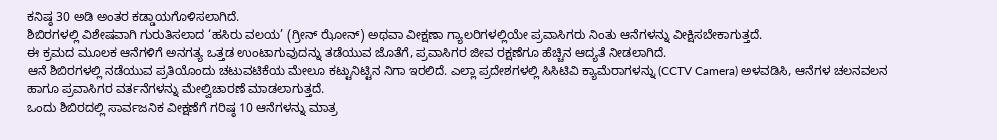ಕನಿಷ್ಠ 30 ಅಡಿ ಅಂತರ ಕಡ್ಡಾಯಗೊಳಿಸಲಾಗಿದೆ.
ಶಿಬಿರಗಳಲ್ಲಿ ವಿಶೇಷವಾಗಿ ಗುರುತಿಸಲಾದ ‘ಹಸಿರು ವಲಯ’ (ಗ್ರೀನ್ ಝೋನ್) ಅಥವಾ ವೀಕ್ಷಣಾ ಗ್ಯಾಲರಿಗಳಲ್ಲಿಯೇ ಪ್ರವಾಸಿಗರು ನಿಂತು ಆನೆಗಳನ್ನು ವೀಕ್ಷಿಸಬೇಕಾಗುತ್ತದೆ.
ಈ ಕ್ರಮದ ಮೂಲಕ ಆನೆಗಳಿಗೆ ಅನಗತ್ಯ ಒತ್ತಡ ಉಂಟಾಗುವುದನ್ನು ತಡೆಯುವ ಜೊತೆಗೆ, ಪ್ರವಾಸಿಗರ ಜೀವ ರಕ್ಷಣೆಗೂ ಹೆಚ್ಚಿನ ಆದ್ಯತೆ ನೀಡಲಾಗಿದೆ.
ಆನೆ ಶಿಬಿರಗಳಲ್ಲಿ ನಡೆಯುವ ಪ್ರತಿಯೊಂದು ಚಟುವಟಿಕೆಯ ಮೇಲೂ ಕಟ್ಟುನಿಟ್ಟಿನ ನಿಗಾ ಇರಲಿದೆ. ಎಲ್ಲಾ ಪ್ರದೇಶಗಳಲ್ಲಿ ಸಿಸಿಟಿವಿ ಕ್ಯಾಮೆರಾಗಳನ್ನು (CCTV Camera) ಅಳವಡಿಸಿ, ಆನೆಗಳ ಚಲನವಲನ ಹಾಗೂ ಪ್ರವಾಸಿಗರ ವರ್ತನೆಗಳನ್ನು ಮೇಲ್ವಿಚಾರಣೆ ಮಾಡಲಾಗುತ್ತದೆ.
ಒಂದು ಶಿಬಿರದಲ್ಲಿ ಸಾರ್ವಜನಿಕ ವೀಕ್ಷಣೆಗೆ ಗರಿಷ್ಠ 10 ಆನೆಗಳನ್ನು ಮಾತ್ರ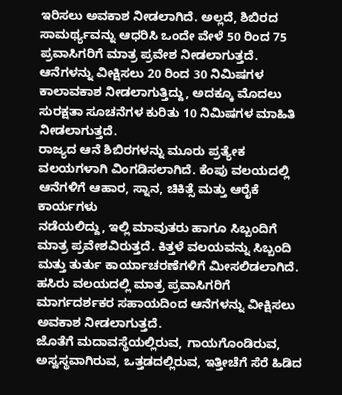ಇರಿಸಲು ಅವಕಾಶ ನೀಡಲಾಗಿದೆ. ಅಲ್ಲದೆ, ಶಿಬಿರದ ಸಾಮರ್ಥ್ಯವನ್ನು ಆಧರಿಸಿ ಒಂದೇ ವೇಳೆ 50 ರಿಂದ 75 ಪ್ರವಾಸಿಗರಿಗೆ ಮಾತ್ರ ಪ್ರವೇಶ ನೀಡಲಾಗುತ್ತದೆ.
ಆನೆಗಳನ್ನು ವೀಕ್ಷಿಸಲು 20 ರಿಂದ 30 ನಿಮಿಷಗಳ ಕಾಲಾವಕಾಶ ನೀಡಲಾಗುತ್ತಿದ್ದು, ಅದಕ್ಕೂ ಮೊದಲು ಸುರಕ್ಷತಾ ಸೂಚನೆಗಳ ಕುರಿತು 10 ನಿಮಿಷಗಳ ಮಾಹಿತಿ ನೀಡಲಾಗುತ್ತದೆ.
ರಾಜ್ಯದ ಆನೆ ಶಿಬಿರಗಳನ್ನು ಮೂರು ಪ್ರತ್ಯೇಕ ವಲಯಗಳಾಗಿ ವಿಂಗಡಿಸಲಾಗಿದೆ. ಕೆಂಪು ವಲಯದಲ್ಲಿ ಆನೆಗಳಿಗೆ ಆಹಾರ, ಸ್ನಾನ, ಚಿಕಿತ್ಸೆ ಮತ್ತು ಆರೈಕೆ ಕಾರ್ಯಗಳು
ನಡೆಯಲಿದ್ದು, ಇಲ್ಲಿ ಮಾವುತರು ಹಾಗೂ ಸಿಬ್ಬಂದಿಗೆ ಮಾತ್ರ ಪ್ರವೇಶವಿರುತ್ತದೆ. ಕಿತ್ತಳೆ ವಲಯವನ್ನು ಸಿಬ್ಬಂದಿ ಮತ್ತು ತುರ್ತು ಕಾರ್ಯಾಚರಣೆಗಳಿಗೆ ಮೀಸಲಿಡಲಾಗಿದೆ.
ಹಸಿರು ವಲಯದಲ್ಲಿ ಮಾತ್ರ ಪ್ರವಾಸಿಗರಿಗೆ ಮಾರ್ಗದರ್ಶಕರ ಸಹಾಯದಿಂದ ಆನೆಗಳನ್ನು ವೀಕ್ಷಿಸಲು ಅವಕಾಶ ನೀಡಲಾಗುತ್ತದೆ.
ಜೊತೆಗೆ ಮದಾವಸ್ಥೆಯಲ್ಲಿರುವ, ಗಾಯಗೊಂಡಿರುವ, ಅಸ್ವಸ್ಥವಾಗಿರುವ, ಒತ್ತಡದಲ್ಲಿರುವ, ಇತ್ತೀಚೆಗೆ ಸೆರೆ ಹಿಡಿದ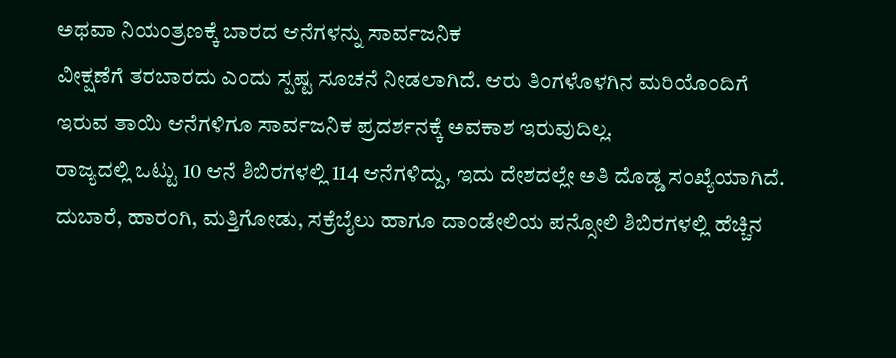ಅಥವಾ ನಿಯಂತ್ರಣಕ್ಕೆ ಬಾರದ ಆನೆಗಳನ್ನು ಸಾರ್ವಜನಿಕ
ವೀಕ್ಷಣೆಗೆ ತರಬಾರದು ಎಂದು ಸ್ಪಷ್ಟ ಸೂಚನೆ ನೀಡಲಾಗಿದೆ. ಆರು ತಿಂಗಳೊಳಗಿನ ಮರಿಯೊಂದಿಗೆ ಇರುವ ತಾಯಿ ಆನೆಗಳಿಗೂ ಸಾರ್ವಜನಿಕ ಪ್ರದರ್ಶನಕ್ಕೆ ಅವಕಾಶ ಇರುವುದಿಲ್ಲ.
ರಾಜ್ಯದಲ್ಲಿ ಒಟ್ಟು 10 ಆನೆ ಶಿಬಿರಗಳಲ್ಲಿ 114 ಆನೆಗಳಿದ್ದು, ಇದು ದೇಶದಲ್ಲೇ ಅತಿ ದೊಡ್ಡ ಸಂಖ್ಯೆಯಾಗಿದೆ. ದುಬಾರೆ, ಹಾರಂಗಿ, ಮತ್ತಿಗೋಡು, ಸಕ್ರೆಬೈಲು ಹಾಗೂ ದಾಂಡೇಲಿಯ ಪನ್ಸೋಲಿ ಶಿಬಿರಗಳಲ್ಲಿ ಹೆಚ್ಚಿನ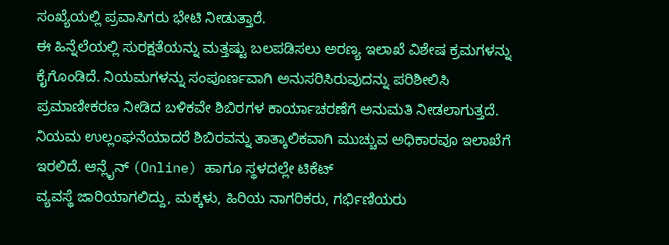ಸಂಖ್ಯೆಯಲ್ಲಿ ಪ್ರವಾಸಿಗರು ಭೇಟಿ ನೀಡುತ್ತಾರೆ.
ಈ ಹಿನ್ನೆಲೆಯಲ್ಲಿ ಸುರಕ್ಷತೆಯನ್ನು ಮತ್ತಷ್ಟು ಬಲಪಡಿಸಲು ಅರಣ್ಯ ಇಲಾಖೆ ವಿಶೇಷ ಕ್ರಮಗಳನ್ನು ಕೈಗೊಂಡಿದೆ. ನಿಯಮಗಳನ್ನು ಸಂಪೂರ್ಣವಾಗಿ ಅನುಸರಿಸಿರುವುದನ್ನು ಪರಿಶೀಲಿಸಿ ಪ್ರಮಾಣೀಕರಣ ನೀಡಿದ ಬಳಿಕವೇ ಶಿಬಿರಗಳ ಕಾರ್ಯಾಚರಣೆಗೆ ಅನುಮತಿ ನೀಡಲಾಗುತ್ತದೆ.
ನಿಯಮ ಉಲ್ಲಂಘನೆಯಾದರೆ ಶಿಬಿರವನ್ನು ತಾತ್ಕಾಲಿಕವಾಗಿ ಮುಚ್ಚುವ ಅಧಿಕಾರವೂ ಇಲಾಖೆಗೆ ಇರಲಿದೆ. ಆನ್ಲೈನ್ (Online) ಹಾಗೂ ಸ್ಥಳದಲ್ಲೇ ಟಿಕೆಟ್
ವ್ಯವಸ್ಥೆ ಜಾರಿಯಾಗಲಿದ್ದು, ಮಕ್ಕಳು, ಹಿರಿಯ ನಾಗರಿಕರು, ಗರ್ಭಿಣಿಯರು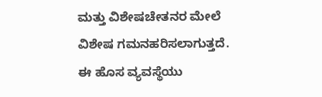ಮತ್ತು ವಿಶೇಷಚೇತನರ ಮೇಲೆ ವಿಶೇಷ ಗಮನಹರಿಸಲಾಗುತ್ತದೆ.
ಈ ಹೊಸ ವ್ಯವಸ್ಥೆಯು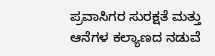ಪ್ರವಾಸಿಗರ ಸುರಕ್ಷತೆ ಮತ್ತು ಆನೆಗಳ ಕಲ್ಯಾಣದ ನಡುವೆ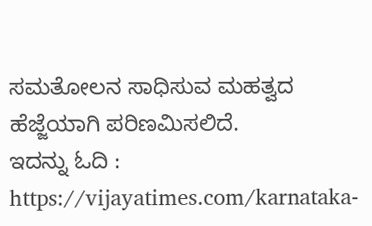ಸಮತೋಲನ ಸಾಧಿಸುವ ಮಹತ್ವದ ಹೆಜ್ಜೆಯಾಗಿ ಪರಿಣಮಿಸಲಿದೆ.
ಇದನ್ನು ಓದಿ : https://vijayatimes.com/karnataka-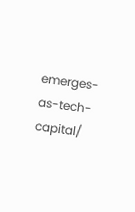emerges-as-tech-capital/